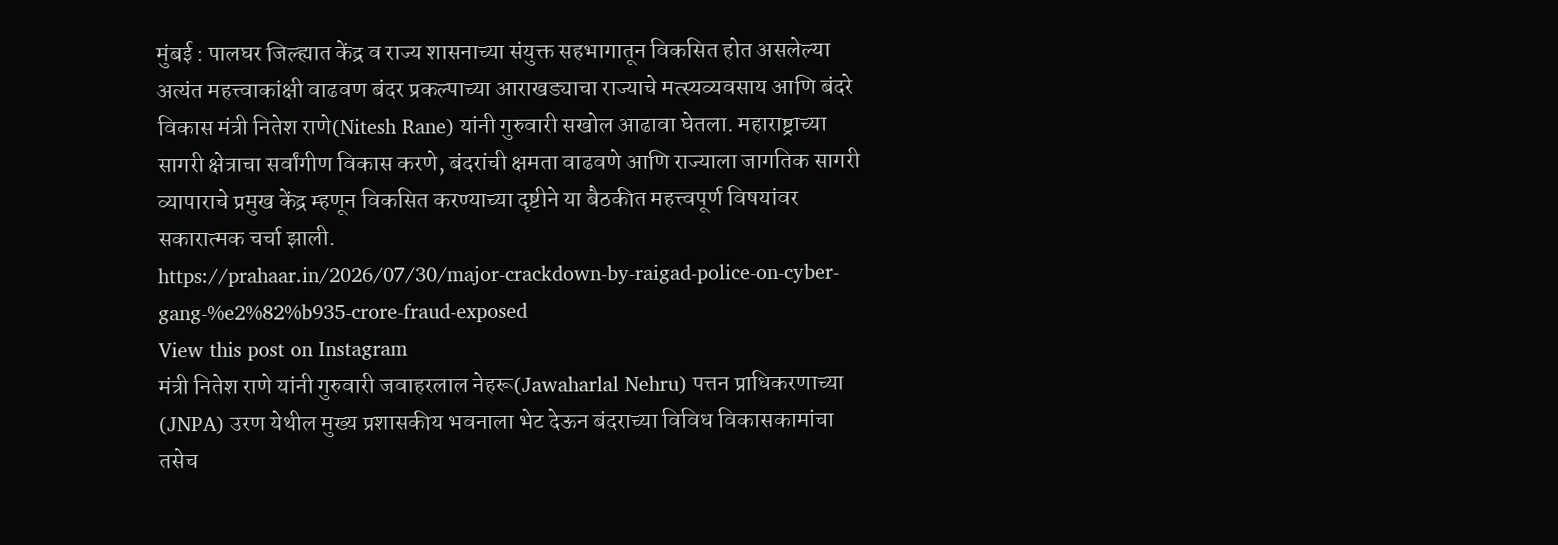मुंबई : पालघर जिल्ह्यात केंद्र व राज्य शासनाच्या संयुक्त सहभागातून विकसित होत असलेल्या अत्यंत महत्त्वाकांक्षी वाढवण बंदर प्रकल्पाच्या आराखड्याचा राज्याचे मत्स्यव्यवसाय आणि बंदरे विकास मंत्री नितेश राणे(Nitesh Rane) यांनी गुरुवारी सखोल आढावा घेतला. महाराष्ट्राच्या सागरी क्षेत्राचा सर्वांगीण विकास करणे, बंदरांची क्षमता वाढवणे आणि राज्याला जागतिक सागरी व्यापाराचे प्रमुख केंद्र म्हणून विकसित करण्याच्या दृष्टीने या बैठकीत महत्त्वपूर्ण विषयांवर सकारात्मक चर्चा झाली.
https://prahaar.in/2026/07/30/major-crackdown-by-raigad-police-on-cyber-gang-%e2%82%b935-crore-fraud-exposed
View this post on Instagram
मंत्री नितेश राणे यांनी गुरुवारी जवाहरलाल नेहरू(Jawaharlal Nehru) पत्तन प्राधिकरणाच्या (JNPA) उरण येथील मुख्य प्रशासकीय भवनाला भेट देऊन बंदराच्या विविध विकासकामांचा तसेच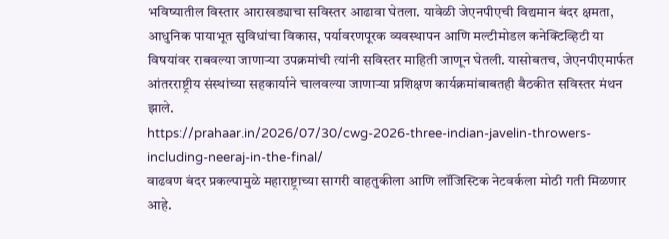भविष्यातील विस्तार आराखड्याचा सविस्तर आढावा घेतला. यावेळी जेएनपीएची विद्यमान बंदर क्षमता, आधुनिक पायाभूत सुविधांचा विकास, पर्यावरणपूरक व्यवस्थापन आणि मल्टीमोडल कनेक्टिव्हिटी या विषयांवर राबवल्या जाणाऱ्या उपक्रमांची त्यांनी सविस्तर माहिती जाणून घेतली. यासोबतच, जेएनपीएमार्फत आंतरराष्ट्रीय संस्थांच्या सहकार्याने चालवल्या जाणाऱ्या प्रशिक्षण कार्यक्रमांबाबतही बैठकीत सविस्तर मंथन झाले.
https://prahaar.in/2026/07/30/cwg-2026-three-indian-javelin-throwers-including-neeraj-in-the-final/
वाढवण बंदर प्रकल्पामुळे महाराष्ट्राच्या सागरी वाहतुकीला आणि लॉजिस्टिक नेटवर्कला मोठी गती मिळणार आहे.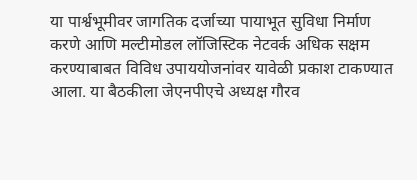या पार्श्वभूमीवर जागतिक दर्जाच्या पायाभूत सुविधा निर्माण करणे आणि मल्टीमोडल लॉजिस्टिक नेटवर्क अधिक सक्षम करण्याबाबत विविध उपाययोजनांवर यावेळी प्रकाश टाकण्यात आला. या बैठकीला जेएनपीएचे अध्यक्ष गौरव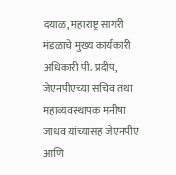दयाळ, महाराष्ट्र सागरी मंडळाचे मुख्य कार्यकारी अधिकारी पी. प्रदीप, जेएनपीएच्या सचिव तथा महाव्यवस्थापक मनीषा जाधव यांच्यासह जेएनपीए आणि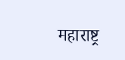महाराष्ट्र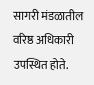सागरी मंडळातील वरिष्ठ अधिकारी उपस्थित होते.